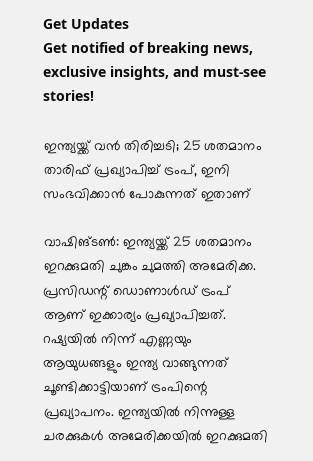Get Updates
Get notified of breaking news, exclusive insights, and must-see stories!

ഇന്ത്യയ്ക്ക് വന്‍ തിരിച്ചടി; 25 ശതമാനം താരിഫ് പ്രഖ്യാപിച്ച് ട്രംപ്, ഇനി സംഭവിക്കാന്‍ പോകുന്നത് ഇതാണ്

വാഷിങ്ടണ്‍: ഇന്ത്യയ്ക്ക് 25 ശതമാനം ഇറക്കുമതി ചുങ്കം ചുമത്തി അമേരിക്ക. പ്രസിഡന്റ് ഡൊണാള്‍ഡ് ട്രംപ് ആണ് ഇക്കാര്യം പ്രഖ്യാപിച്ചത്. റഷ്യയില്‍ നിന്ന് എണ്ണയും ആയുധങ്ങളും ഇന്ത്യ വാങ്ങുന്നത് ചൂണ്ടിക്കാട്ടിയാണ് ട്രംപിന്റെ പ്രഖ്യാപനം. ഇന്ത്യയില്‍ നിന്നുള്ള ചരക്കുകള്‍ അമേരിക്കയില്‍ ഇറക്കുമതി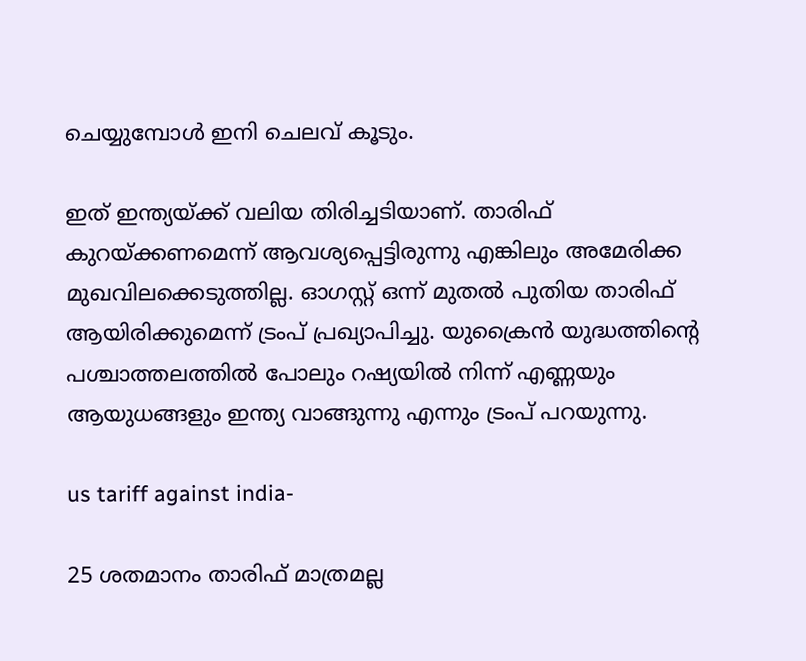ചെയ്യുമ്പോള്‍ ഇനി ചെലവ് കൂടും.

ഇത് ഇന്ത്യയ്ക്ക് വലിയ തിരിച്ചടിയാണ്. താരിഫ് കുറയ്ക്കണമെന്ന് ആവശ്യപ്പെട്ടിരുന്നു എങ്കിലും അമേരിക്ക മുഖവിലക്കെടുത്തില്ല. ഓഗസ്റ്റ് ഒന്ന് മുതല്‍ പുതിയ താരിഫ് ആയിരിക്കുമെന്ന് ട്രംപ് പ്രഖ്യാപിച്ചു. യുക്രൈന്‍ യുദ്ധത്തിന്റെ പശ്ചാത്തലത്തില്‍ പോലും റഷ്യയില്‍ നിന്ന് എണ്ണയും ആയുധങ്ങളും ഇന്ത്യ വാങ്ങുന്നു എന്നും ട്രംപ് പറയുന്നു.

us tariff against india-

25 ശതമാനം താരിഫ് മാത്രമല്ല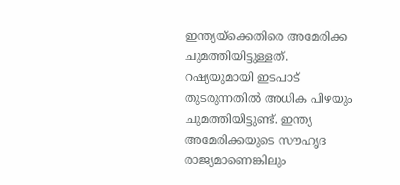ഇന്ത്യയ്‌ക്കെതിരെ അമേരിക്ക ചുമത്തിയിട്ടുള്ളത്. റഷ്യയുമായി ഇടപാട് തുടരുന്നതില്‍ അധിക പിഴയും ചുമത്തിയിട്ടുണ്ട്. ഇന്ത്യ അമേരിക്കയുടെ സൗഹൃദ രാജ്യമാണെങ്കിലും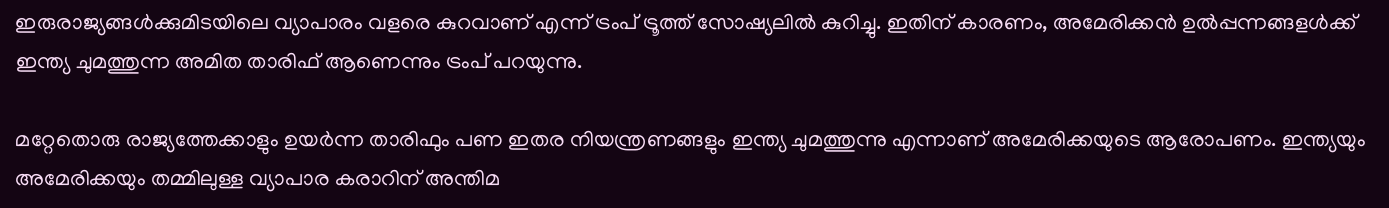ഇരുരാജ്യങ്ങള്‍ക്കുമിടയിലെ വ്യാപാരം വളരെ കുറവാണ് എന്ന് ട്രംപ് ട്രൂത്ത് സോഷ്യലില്‍ കുറിച്ചു. ഇതിന് കാരണം, അമേരിക്കന്‍ ഉല്‍പ്പന്നങ്ങളള്‍ക്ക് ഇന്ത്യ ചുമത്തുന്ന അമിത താരിഫ് ആണെന്നും ട്രംപ് പറയുന്നു.

മറ്റേതൊരു രാജ്യത്തേക്കാളും ഉയര്‍ന്ന താരിഫും പണ ഇതര നിയന്ത്രണങ്ങളും ഇന്ത്യ ചുമത്തുന്നു എന്നാണ് അമേരിക്കയുടെ ആരോപണം. ഇന്ത്യയും അമേരിക്കയും തമ്മിലുള്ള വ്യാപാര കരാറിന് അന്തിമ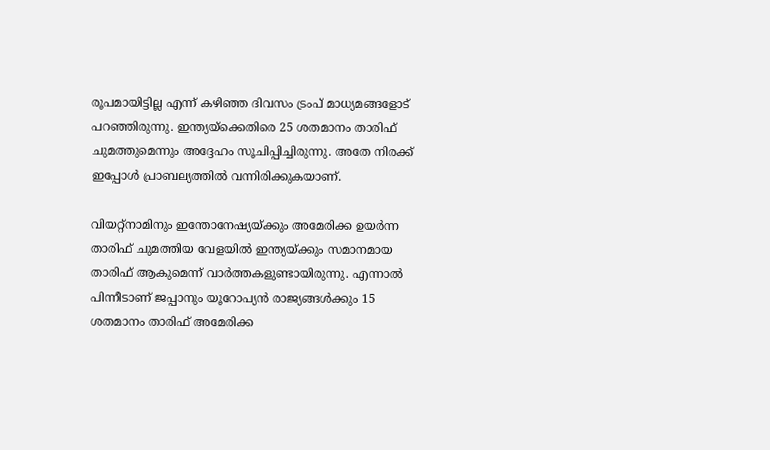രൂപമായിട്ടില്ല എന്ന് കഴിഞ്ഞ ദിവസം ട്രംപ് മാധ്യമങ്ങളോട് പറഞ്ഞിരുന്നു. ഇന്ത്യയ്‌ക്കെതിരെ 25 ശതമാനം താരിഫ് ചുമത്തുമെന്നും അദ്ദേഹം സൂചിപ്പിച്ചിരുന്നു. അതേ നിരക്ക് ഇപ്പോള്‍ പ്രാബല്യത്തില്‍ വന്നിരിക്കുകയാണ്.

വിയറ്റ്‌നാമിനും ഇന്തോനേഷ്യയ്ക്കും അമേരിക്ക ഉയര്‍ന്ന താരിഫ് ചുമത്തിയ വേളയില്‍ ഇന്ത്യയ്ക്കും സമാനമായ താരിഫ് ആകുമെന്ന് വാര്‍ത്തകളുണ്ടായിരുന്നു. എന്നാല്‍ പിന്നീടാണ് ജപ്പാനും യൂറോപ്യന്‍ രാജ്യങ്ങള്‍ക്കും 15 ശതമാനം താരിഫ് അമേരിക്ക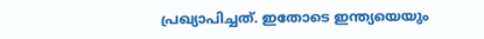പ്രഖ്യാപിച്ചത്. ഇതോടെ ഇന്ത്യയെയും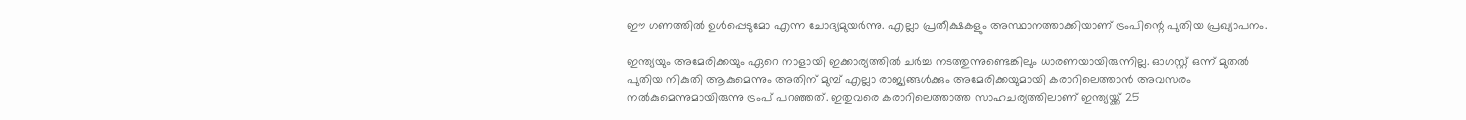ഈ ഗണത്തില്‍ ഉള്‍പ്പെടുമോ എന്ന ചോദ്യമുയര്‍ന്നു. എല്ലാ പ്രതീക്ഷകളും അസ്ഥാനത്താക്കിയാണ് ട്രംപിന്റെ പുതിയ പ്രഖ്യാപനം.

ഇന്ത്യയും അമേരിക്കയും ഏറെ നാളായി ഇക്കാര്യത്തില്‍ ചര്‍ച്ച നടത്തുന്നുണ്ടെങ്കിലും ധാരണയായിരുന്നില്ല. ഓഗസ്റ്റ് ഒന്ന് മുതല്‍ പുതിയ നികുതി ആകുമെന്നും അതിന് മുമ്പ് എല്ലാ രാജ്യങ്ങള്‍ക്കും അമേരിക്കയുമായി കരാറിലെത്താന്‍ അവസരം നല്‍കുമെന്നുമായിരുന്നു ട്രംപ് പറഞ്ഞത്. ഇതുവരെ കരാറിലെത്താത്ത സാഹചര്യത്തിലാണ് ഇന്ത്യയ്ക്ക് 25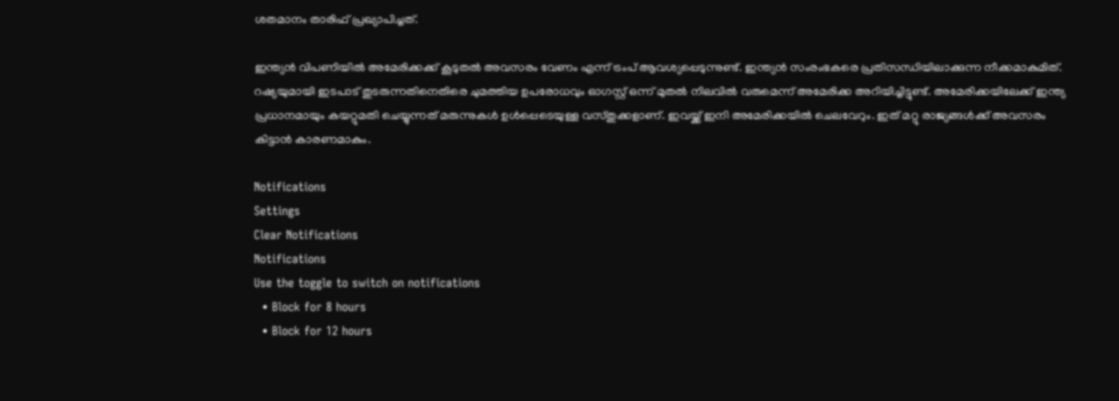ശതമാനം താരിഫ് പ്രഖ്യാപിച്ചത്.

ഇന്ത്യന്‍ വിപണിയില്‍ അമേരിക്കക്ക് കൂടുതല്‍ അവസരം വേണം എന്ന് ട്രംപ് ആവശ്യപ്പെടുന്നുണ്ട്. ഇന്ത്യന്‍ സംരംഭകരെ പ്രതിസന്ധിയിലാക്കുന്ന നീക്കമാകുമിത്. റഷ്യയുമായി ഇടപാട് തുടരുന്നതിനെതിരെ ചുമത്തിയ ഉപരോധവും ഓഗസ്റ്റ് ഒന്ന് മുതല്‍ നിലവില്‍ വരുമെന്ന് അമേരിക്ക അറിയിച്ചിട്ടുണ്ട്. അമേരിക്കയിലേക്ക് ഇന്ത്യ പ്രധാനമായും കയറ്റുമതി ചെയ്യുന്നത് മരുന്നുകള്‍ ഉള്‍പ്പെടെയുള്ള വസ്തുക്കളാണ്. ഇവയ്ക്ക് ഇനി അമേരിക്കയില്‍ ചെലവേറും. ഇത് മറ്റു രാജ്യങ്ങള്‍ക്ക് അവസരം കിട്ടാന്‍ കാരണമാകും.

Notifications
Settings
Clear Notifications
Notifications
Use the toggle to switch on notifications
  • Block for 8 hours
  • Block for 12 hours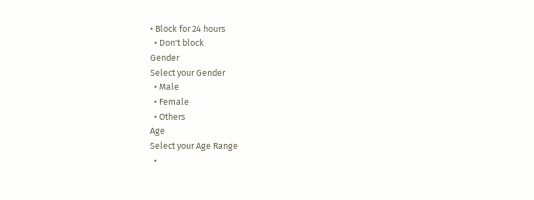• Block for 24 hours
  • Don't block
Gender
Select your Gender
  • Male
  • Female
  • Others
Age
Select your Age Range
  •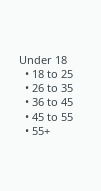Under 18
  • 18 to 25
  • 26 to 35
  • 36 to 45
  • 45 to 55
  • 55+